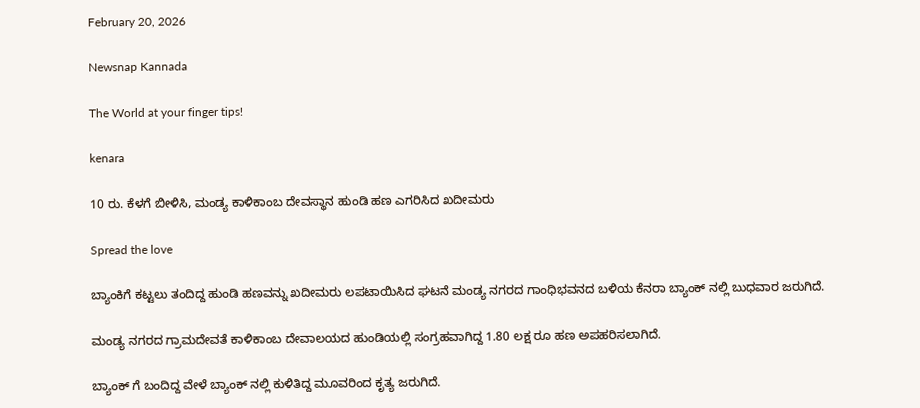February 20, 2026

Newsnap Kannada

The World at your finger tips!

kenara

10 ರು. ಕೆಳಗೆ ಬೀಳಿಸಿ, ಮಂಡ್ಯ ಕಾಳಿಕಾಂಬ ದೇವಸ್ಥಾನ ಹುಂಡಿ‌ ಹಣ ಎಗರಿಸಿದ ಖದೀಮರು

Spread the love

ಬ್ಯಾಂಕಿಗೆ ಕಟ್ಟಲು ತಂದಿದ್ದ ಹುಂಡಿ ಹಣವನ್ನು ಖದೀಮರು ಲಪಟಾಯಿಸಿದ ಘಟನೆ ಮಂಡ್ಯ ನಗರದ ಗಾಂಧಿಭವನದ ಬಳಿಯ ಕೆನರಾ ಬ್ಯಾಂಕ್ ನಲ್ಲಿ ಬುಧವಾರ ಜರುಗಿದೆ.

ಮಂಡ್ಯ ನಗರದ ಗ್ರಾಮದೇವತೆ ಕಾಳಿಕಾಂಬ ದೇವಾಲಯದ ಹುಂಡಿಯಲ್ಲಿ ಸಂಗ್ರಹವಾಗಿದ್ದ 1.80 ಲಕ್ಷ ರೂ ಹಣ ಅಪಹರಿಸಲಾಗಿದೆ.

ಬ್ಯಾಂಕ್ ಗೆ ಬಂದಿದ್ದ ವೇಳೆ ಬ್ಯಾಂಕ್ ನಲ್ಲಿ‌ ಕುಳಿತಿದ್ದ ಮೂವರಿಂದ ಕೃತ್ಯ‌ ಜರುಗಿದೆ.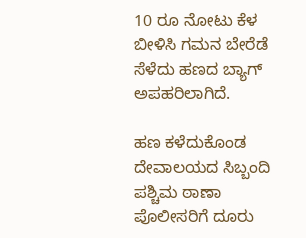10 ರೂ ನೋಟು ಕೆಳ ಬೀಳಿಸಿ ಗಮನ ಬೇರೆಡೆ ಸೆಳೆದು ಹಣದ ಬ್ಯಾಗ್ ಅಪಹರಿಲಾಗಿದೆ.

ಹಣ ಕಳೆದುಕೊಂಡ ದೇವಾಲಯದ ಸಿಬ್ಬಂದಿ ಪಶ್ಚಿಮ ಠಾಣಾ ಪೊಲೀಸರಿಗೆ ದೂರು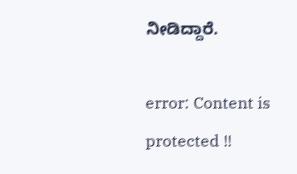ನೀಡಿದ್ದಾರೆ.

error: Content is protected !!